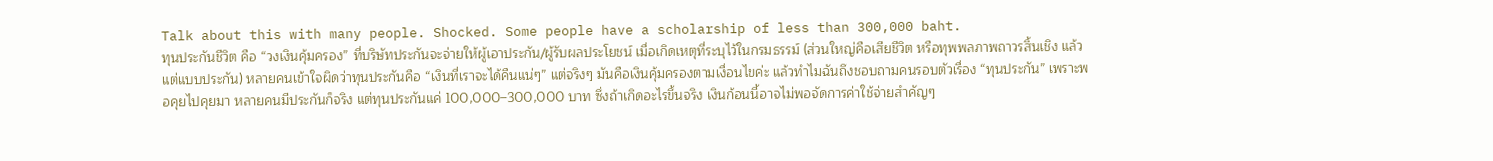Talk about this with many people. Shocked. Some people have a scholarship of less than 300,000 baht.
ทุนประกันชีวิต คือ “วงเงินคุ้มครอง” ที่บริษัทประกันจะจ่ายให้ผู้เอาประกัน/ผู้รับผลประโยชน์ เมื่อเกิดเหตุที่ระบุไว้ในกรมธรรม์ (ส่วนใหญ่คือเสียชีวิต หรือทุพพลภาพถาวรสิ้นเชิง แล้วแต่แบบประกัน) หลายคนเข้าใจผิดว่าทุนประกันคือ “เงินที่เราจะได้คืนแน่ๆ” แต่จริงๆ มันคือเงินคุ้มครองตามเงื่อนไขค่ะ แล้วทำไมฉันถึงชอบถามคนรอบตัวเรื่อง “ทุนประกัน” เพราะพอคุยไปคุยมา หลายคนมีประกันก็จริง แต่ทุนประกันแค่ 100,000–300,000 บาท ซึ่งถ้าเกิดอะไรขึ้นจริง เงินก้อนนี้อาจไม่พอจัดการค่าใช้จ่ายสำคัญๆ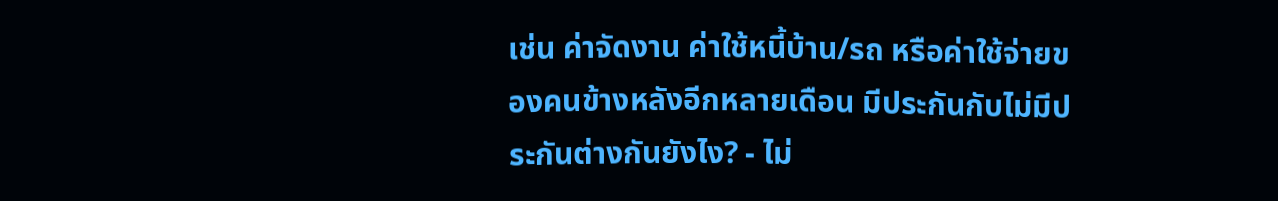เช่น ค่าจัดงาน ค่าใช้หนี้บ้าน/รถ หรือค่าใช้จ่ายของคนข้างหลังอีกหลายเดือน มีประกันกับไม่มีประกันต่างกันยังไง? - ไม่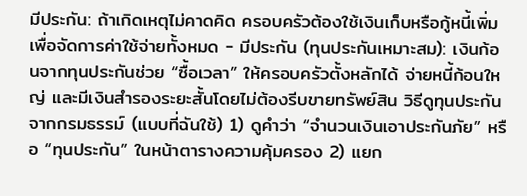มีประกัน: ถ้าเกิดเหตุไม่คาดคิด ครอบครัวต้องใช้เงินเก็บหรือกู้หนี้เพิ่มเพื่อจัดการค่าใช้จ่ายทั้งหมด - มีประกัน (ทุนประกันเหมาะสม): เงินก้อนจากทุนประกันช่วย “ซื้อเวลา” ให้ครอบครัวตั้งหลักได้ จ่ายหนี้ก้อนใหญ่ และมีเงินสำรองระยะสั้นโดยไม่ต้องรีบขายทรัพย์สิน วิธีดูทุนประกันจากกรมธรรม์ (แบบที่ฉันใช้) 1) ดูคำว่า “จำนวนเงินเอาประกันภัย” หรือ “ทุนประกัน” ในหน้าตารางความคุ้มครอง 2) แยก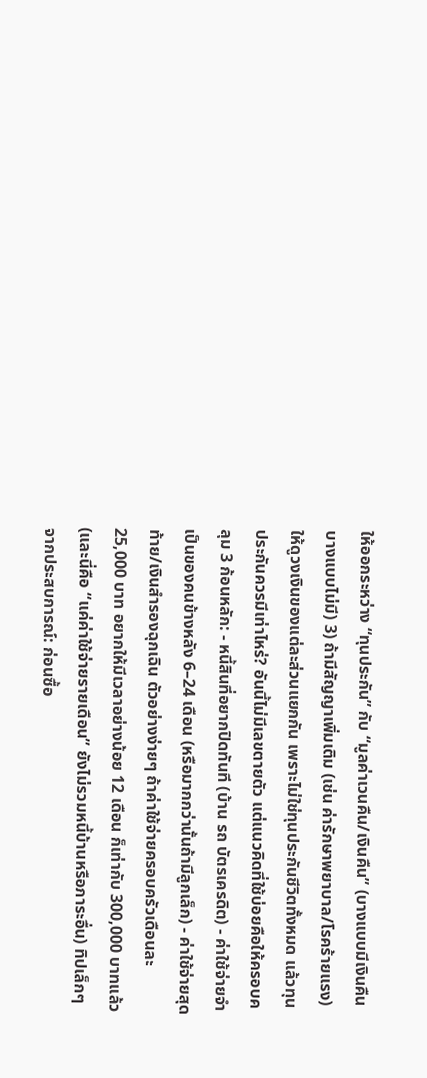ให้ออกระหว่าง “ทุนประกัน” กับ “มูลค่าเวนคืน/เงินคืน” (บางแบบมีเงินคืน บางแบบไม่มี) 3) ถ้ามีสัญญาเพิ่มเติม (เช่น ค่ารักษาพยาบาล/โรคร้ายแรง) ให้ดูวงเงินของแต่ละส่วนแยกกัน เพราะไม่ใช่ทุนประกันชีวิตทั้งหมด แล้วทุนประกันควรมีเท่าไหร่? อันนี้ไม่มีเลขตายตัว แต่แนวคิดที่ใช้บ่อยคือให้ครอบคลุม 3 ก้อนหลัก: - หนี้สินที่อยากปิดทันที (บ้าน รถ บัตรเครดิต) - ค่าใช้จ่ายจำเป็นของคนข้างหลัง 6–24 เดือน (หรือมากกว่านั้นถ้ามีลูกเล็ก) - ค่าใช้จ่ายสุดท้าย/เงินสำรองฉุกเฉิน ตัวอย่างง่ายๆ ถ้าค่าใช้จ่ายครอบครัวเดือนละ 25,000 บาท อยากให้มีเวลาอย่างน้อย 12 เดือน ก็เท่ากับ 300,000 บาทแล้ว (และนี่คือ “แค่ค่าใช้จ่ายรายเดือน” ยังไม่รวมหนี้บ้านหรือภาระอื่น) ทิปเล็กๆ จากประสบการณ์: ก่อนซื้อ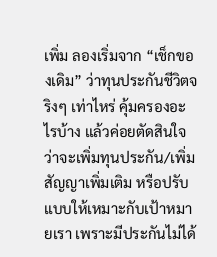เพิ่ม ลองเริ่มจาก “เช็กของเดิม” ว่าทุนประกันชีวิตจริงๆ เท่าไหร่ คุ้มครองอะไรบ้าง แล้วค่อยตัดสินใจว่าจะเพิ่มทุนประกัน/เพิ่มสัญญาเพิ่มเติม หรือปรับแบบให้เหมาะกับเป้าหมายเรา เพราะมีประกันไม่ได้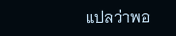แปลว่าพอ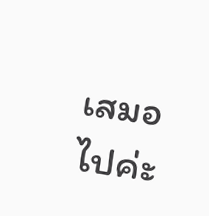เสมอไปค่ะ